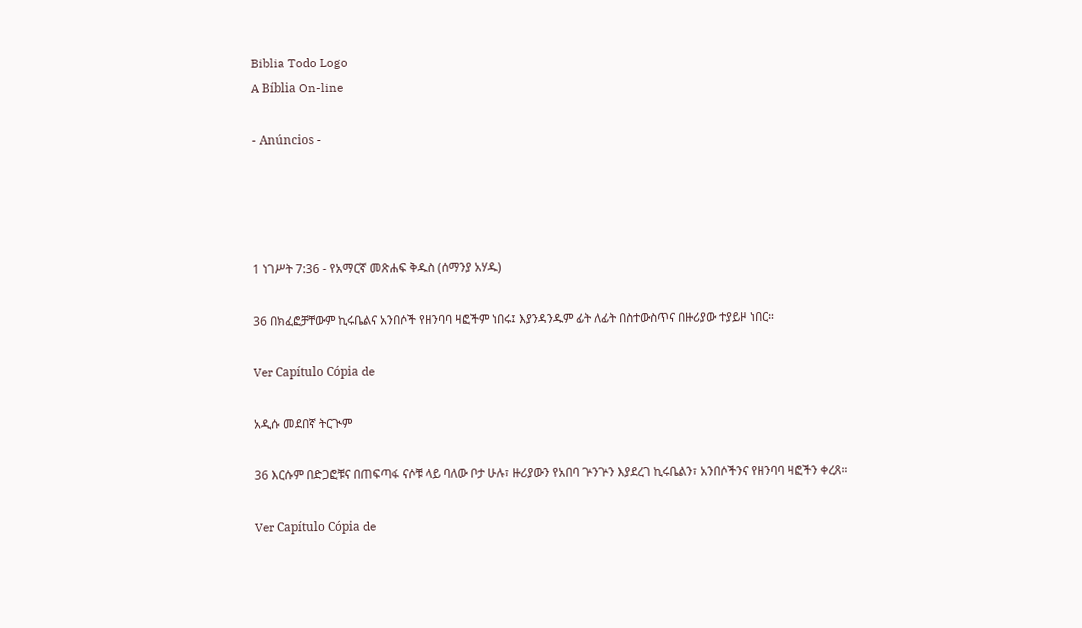Biblia Todo Logo
A Bíblia On-line

- Anúncios -




1 ነገሥት 7:36 - የአማርኛ መጽሐፍ ቅዱስ (ሰማንያ አሃዱ)

36 በክፈፎቻቸውም ኪሩቤልና አንበሶች የዘንባባ ዛፎችም ነበሩ፤ እያንዳንዱም ፊት ለፊት በስተውስጥና በዙሪያው ተያይዞ ነበር።

Ver Capítulo Cópia de

አዲሱ መደበኛ ትርጒም

36 እርሱም በድጋፎቹና በጠፍጣፋ ናሶቹ ላይ ባለው ቦታ ሁሉ፣ ዙሪያውን የአበባ ጕንጕን እያደረገ ኪሩቤልን፣ አንበሶችንና የዘንባባ ዛፎችን ቀረጸ።

Ver Capítulo Cópia de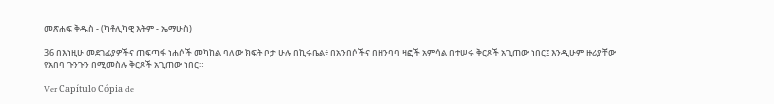መጽሐፍ ቅዱስ - (ካቶሊካዊ እትም - ኤማሁስ)

36 በእነዚሁ መደገፊያዎችና ጠፍጣፋ ነሐሶች መካከል ባለው ክፍት ቦታ ሁሉ በኪሩቤል፥ በአንበሶችና በዘንባባ ዛፎች አምሳል በተሠሩ ቅርጾች አጊጠው ነበር፤ እንዲሁም ዙሪያቸው የአበባ ጉንጉን በሚመስሉ ቅርጾች አጊጠው ነበር።

Ver Capítulo Cópia de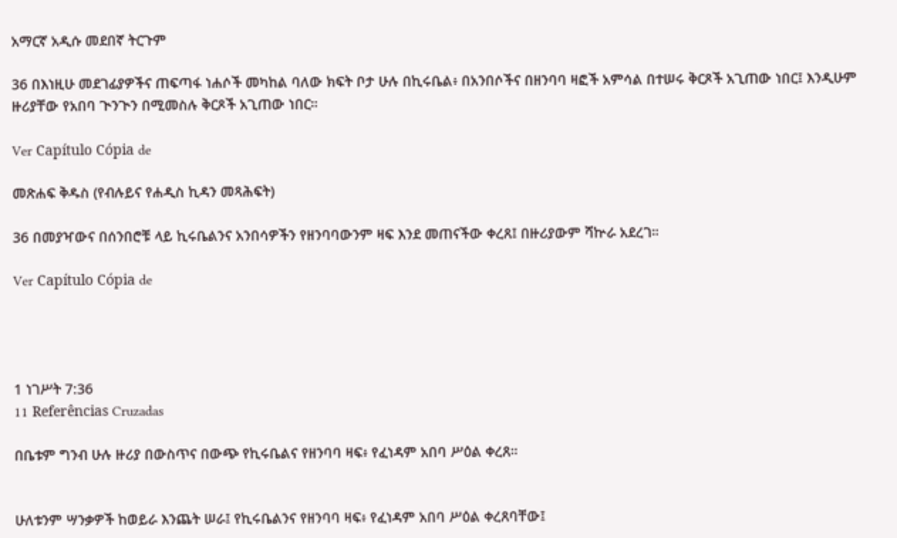አማርኛ አዲሱ መደበኛ ትርጉም

36 በእነዚሁ መደገፊያዎችና ጠፍጣፋ ነሐሶች መካከል ባለው ክፍት ቦታ ሁሉ በኪሩቤል፥ በአንበሶችና በዘንባባ ዛፎች አምሳል በተሠሩ ቅርጾች አጊጠው ነበር፤ እንዲሁም ዙሪያቸው የአበባ ጒንጒን በሚመስሉ ቅርጾች አጊጠው ነበር።

Ver Capítulo Cópia de

መጽሐፍ ቅዱስ (የብሉይና የሐዲስ ኪዳን መጻሕፍት)

36 በመያዣውና በሰንበሮቹ ላይ ኪሩቤልንና አንበሳዎችን የዘንባባውንም ዛፍ እንደ መጠናችው ቀረጸ፤ በዙሪያውም ሻኵራ አደረገ።

Ver Capítulo Cópia de




1 ነገሥት 7:36
11 Referências Cruzadas

በቤቱም ግንብ ሁሉ ዙሪያ በውስጥና በውጭ የኪሩቤልና የዘንባባ ዛፍ፥ የፈነዳም አበባ ሥዕል ቀረጸ።


ሁለቱንም ሣንቃዎች ከወይራ እንጨት ሠራ፤ የኪሩቤልንና የዘንባባ ዛፍ፥ የፈነዳም አበባ ሥዕል ቀረጸባቸው፤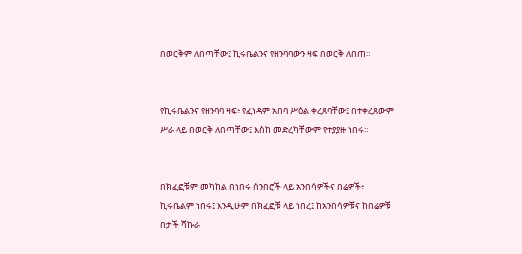በወርቅም ለበጣቸው፤ ኪሩቤልንና የዘንባባውን ዛፍ በወርቅ ለበጠ።


የኪሩቤልንና የዘንባባ ዛፍ፥ የፈነዳም አበባ ሥዕል ቀረጸባቸው፤ በተቀረጸውም ሥራ ላይ በወርቅ ለበጣቸው፤ እስከ መድረካቸውም የተያያዙ ነበሩ።


በክፈፎቹም መካከል በነበሩ ሰንበሮች ላይ አንበሳዎችና በሬዎች፥ ኪሩቤልም ነበሩ፤ እንዲሁም በክፈፎቹ ላይ ነበረ፤ ከአንበሳዎቹና ከበሬዎቹ በታች ሻኩራ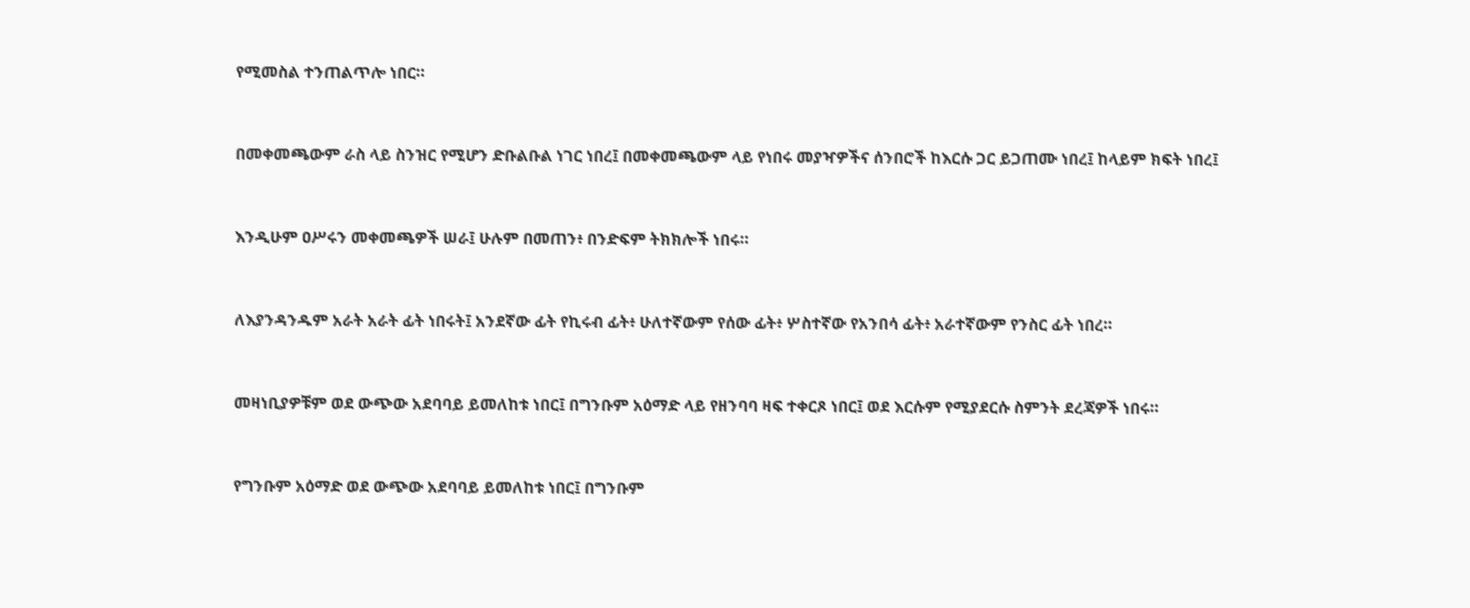የሚመስል ተንጠልጥሎ ነበር።


በመቀመጫውም ራስ ላይ ስንዝር የሚሆን ድቡልቡል ነገር ነበረ፤ በመቀመጫውም ላይ የነበሩ መያዣዎችና ሰንበሮች ከእርሱ ጋር ይጋጠሙ ነበረ፤ ከላይም ክፍት ነበረ፤


እንዲሁም ዐሥሩን መቀመጫዎች ሠራ፤ ሁሉም በመጠን፥ በንድፍም ትክክሎች ነበሩ።


ለእያንዳንዱም አራት አራት ፊት ነበሩት፤ አንደኛው ፊት የኪሩብ ፊት፥ ሁለተኛውም የሰው ፊት፥ ሦስተኛው የአንበሳ ፊት፥ አራተኛውም የንስር ፊት ነበረ።


መዛነቢያዎቹም ወደ ውጭው አደባባይ ይመለከቱ ነበር፤ በግንቡም አዕማድ ላይ የዘንባባ ዛፍ ተቀርጾ ነበር፤ ወደ እርሱም የሚያደርሱ ስምንት ደረጃዎች ነበሩ።


የግንቡም አዕማድ ወደ ውጭው አደባባይ ይመለከቱ ነበር፤ በግንቡም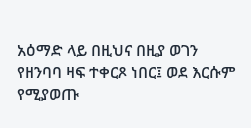አዕማድ ላይ በዚህና በዚያ ወገን የዘንባባ ዛፍ ተቀርጾ ነበር፤ ወደ እርሱም የሚያወጡ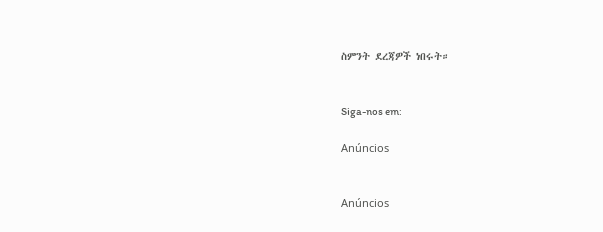ስምንት ደረጃዎች ነበሩት።


Siga-nos em:

Anúncios


Anúncios